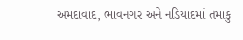અમદાવાદ, ભાવનગર અને નડિયાદમાં તમાકુ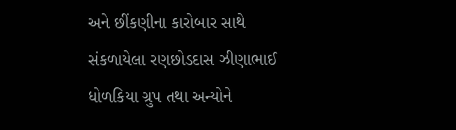અને છીંકણીના કારોબાર સાથે સંકળાયેલા રણછોડદાસ ઝીણાભાઈ ધોળકિયા ગ્રુપ તથા અન્યોને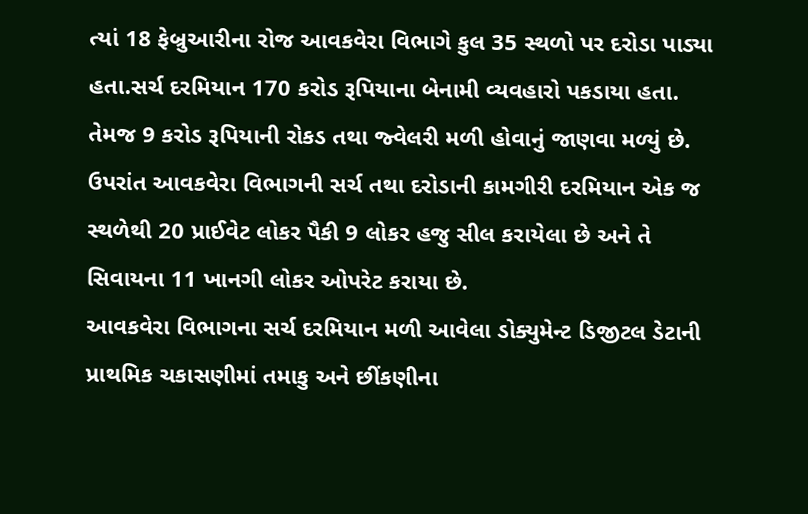ત્યાં 18 ફેબ્રુઆરીના રોજ આવકવેરા વિભાગે કુલ 35 સ્થળો પર દરોડા પાડ્યા હતા.સર્ચ દરમિયાન 170 કરોડ રૂપિયાના બેનામી વ્યવહારો પકડાયા હતા. તેમજ 9 કરોડ રૂપિયાની રોકડ તથા જ્વેલરી મળી હોવાનું જાણવા મળ્યું છે. ઉપરાંત આવકવેરા વિભાગની સર્ચ તથા દરોડાની કામગીરી દરમિયાન એક જ સ્થળેથી 20 પ્રાઈવેટ લોકર પૈકી 9 લોકર હજુ સીલ કરાયેલા છે અને તે સિવાયના 11 ખાનગી લોકર ઓપરેટ કરાયા છે.
આવકવેરા વિભાગના સર્ચ દરમિયાન મળી આવેલા ડોક્યુમેન્ટ ડિજીટલ ડેટાની પ્રાથમિક ચકાસણીમાં તમાકુ અને છીંકણીના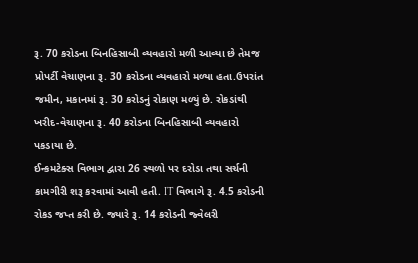રૂ. 70 કરોડના બિનહિસાબી વ્યવહારો મળી આવ્યા છે તેમજ પ્રોપર્ટી વેચાણના રૂ. 30 કરોડના વ્યવહારો મળ્યા હતા.ઉપરાંત જમીન, મકાનમાં રૂ. 30 કરોડનું રોકાણ મળ્યું છે. રોકડાંથી ખરીદ-વેચાણના રૂ. 40 કરોડના બિનહિસાબી વ્યવહારો પકડાયા છે.
ઈન્કમટેક્સ વિભાગ દ્વારા 26 સ્થળો પર દરોડા તથા સર્ચની કામગીરી શરૂ કરવામાં આવી હતી. IT વિભાગે રૂ. 4.5 કરોડની રોકડ જપ્ત કરી છે. જ્યારે રૂ. 14 કરોડની જ્વેલરી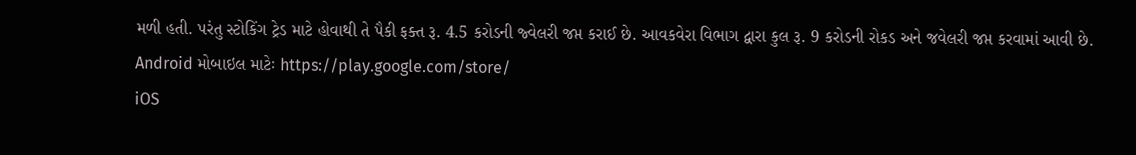મળી હતી. પરંતુ સ્ટોકિંગ ટ્રેડ માટે હોવાથી તે પૈકી ફક્ત રૂ. 4.5 કરોડની જ્વેલરી જપ્ત કરાઈ છે. આવકવેરા વિભાગ દ્વારા કુલ રૂ. 9 કરોડની રોકડ અને જવેલરી જપ્ત કરવામાં આવી છે.
Android મોબાઇલ માટેઃ https://play.google.com/store/
iOS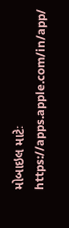મોબાઇલ માટેઃ https://apps.apple.com/in/app/